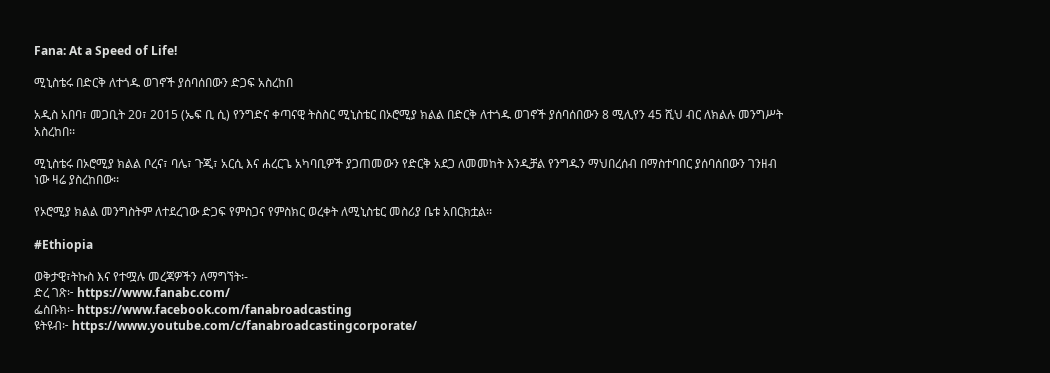Fana: At a Speed of Life!

ሚኒስቴሩ በድርቅ ለተጎዱ ወገኖች ያሰባሰበውን ድጋፍ አስረከበ

አዲስ አበባ፣ መጋቢት 20፣ 2015 (ኤፍ ቢ ሲ) የንግድና ቀጣናዊ ትስስር ሚኒስቴር በኦሮሚያ ክልል በድርቅ ለተጎዱ ወገኖች ያሰባሰበውን 8 ሚሊየን 45 ሺህ ብር ለክልሉ መንግሥት አስረከበ፡፡

ሚኒስቴሩ በኦሮሚያ ክልል ቦረና፣ ባሌ፣ ጉጂ፣ አርሲ እና ሐረርጌ አካባቢዎች ያጋጠመውን የድርቅ አደጋ ለመመከት እንዲቻል የንግዱን ማህበረሰብ በማስተባበር ያሰባሰበውን ገንዘብ ነው ዛሬ ያስረከበው፡፡

የኦሮሚያ ክልል መንግስትም ለተደረገው ድጋፍ የምስጋና የምስክር ወረቀት ለሚኒስቴር መስሪያ ቤቱ አበርክቷል፡፡

#Ethiopia

ወቅታዊ፣ትኩስ እና የተሟሉ መረጃዎችን ለማግኘት፡-
ድረ ገጽ፦ https://www.fanabc.com/
ፌስቡክ፡- https://www.facebook.com/fanabroadcasting
ዩትዩብ፦ https://www.youtube.com/c/fanabroadcastingcorporate/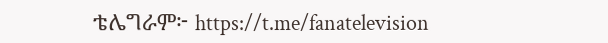ቴሌግራም፦ https://t.me/fanatelevision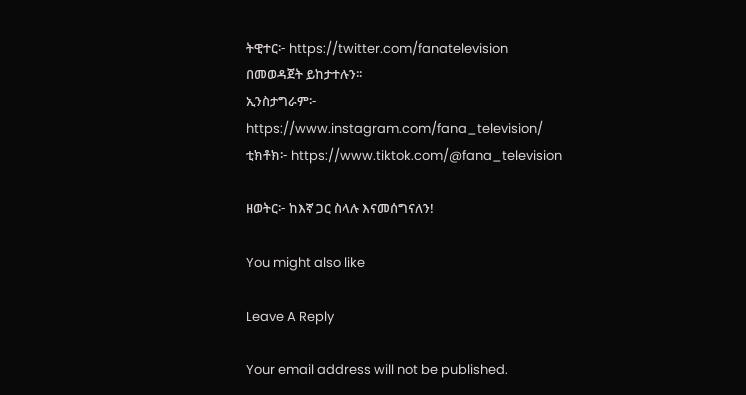ትዊተር፦ https://twitter.com/fanatelevision በመወዳጀት ይከታተሉን፡፡
ኢንስታግራም፦ https://www.instagram.com/fana_television/
ቲክቶክ፦ https://www.tiktok.com/@fana_television

ዘወትር፦ ከእኛ ጋር ስላሉ እናመሰግናለን!

You might also like

Leave A Reply

Your email address will not be published.